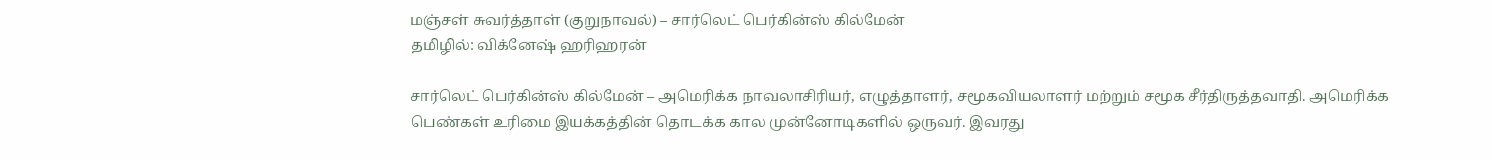மஞ்சள் சுவர்த்தாள் (குறுநாவல்) – சார்லெட் பெர்கின்ஸ் கில்மேன்
தமிழில்: விக்னேஷ் ஹரிஹரன்

சார்லெட் பெர்கின்ஸ் கில்மேன் – அமெரிக்க நாவலாசிரியர், எழுத்தாளர், சமூகவியலாளர் மற்றும் சமூக சீர்திருத்தவாதி. அமெரிக்க பெண்கள் உரிமை இயக்கத்தின் தொடக்க கால முன்னோடிகளில் ஒருவர். இவரது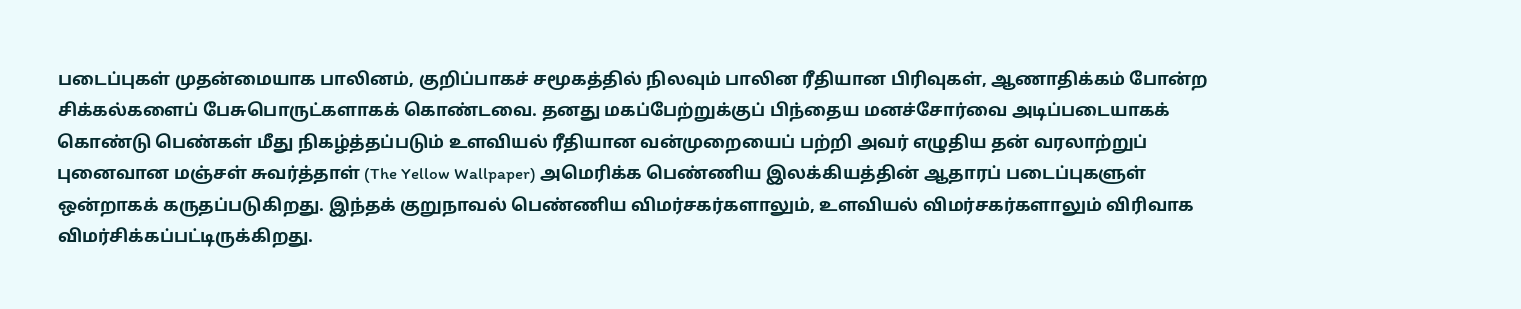படைப்புகள் முதன்மையாக பாலினம், குறிப்பாகச் சமூகத்தில் நிலவும் பாலின ரீதியான பிரிவுகள், ஆணாதிக்கம் போன்ற சிக்கல்களைப் பேசுபொருட்களாகக் கொண்டவை. தனது மகப்பேற்றுக்குப் பிந்தைய மனச்சோர்வை அடிப்படையாகக் கொண்டு பெண்கள் மீது நிகழ்த்தப்படும் உளவியல் ரீதியான வன்முறையைப் பற்றி அவர் எழுதிய தன் வரலாற்றுப் புனைவான மஞ்சள் சுவர்த்தாள் (The Yellow Wallpaper) அமெரிக்க பெண்ணிய இலக்கியத்தின் ஆதாரப் படைப்புகளுள் ஒன்றாகக் கருதப்படுகிறது. இந்தக் குறுநாவல் பெண்ணிய விமர்சகர்களாலும், உளவியல் விமர்சகர்களாலும் விரிவாக விமர்சிக்கப்பட்டிருக்கிறது.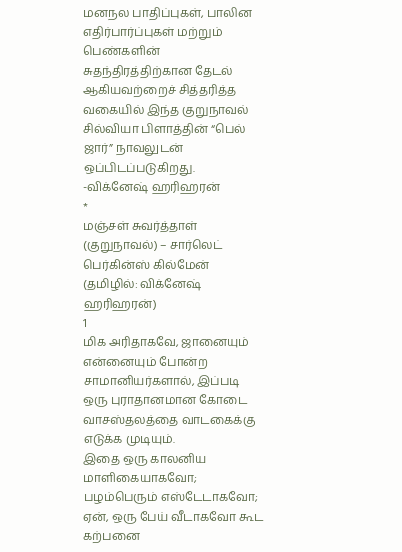மனநல பாதிப்புகள், பாலின எதிர்பார்ப்புகள் மற்றும் பெண்களின் சுதந்திரத்திற்கான தேடல் ஆகியவற்றைச் சித்தரித்த வகையில் இந்த குறுநாவல் சில்வியா பிளாத்தின் “பெல் ஜார்” நாவலுடன் ஒப்பிடப்படுகிறது.
-விக்னேஷ் ஹரிஹரன்
*
மஞ்சள் சுவர்த்தாள் (குறுநாவல்) – சார்லெட் பெர்கின்ஸ் கில்மேன்
(தமிழில்: விக்னேஷ் ஹரிஹரன்)
1
மிக அரிதாகவே, ஜானையும் என்னையும் போன்ற சாமானியர்களால், இப்படி ஒரு புராதானமான கோடை வாசஸ்தலத்தை வாடகைக்கு எடுக்க முடியும்.
இதை ஒரு காலனிய மாளிகையாகவோ; பழம்பெரும் எஸ்டேடாகவோ; ஏன், ஒரு பேய் வீடாகவோ கூட கற்பனை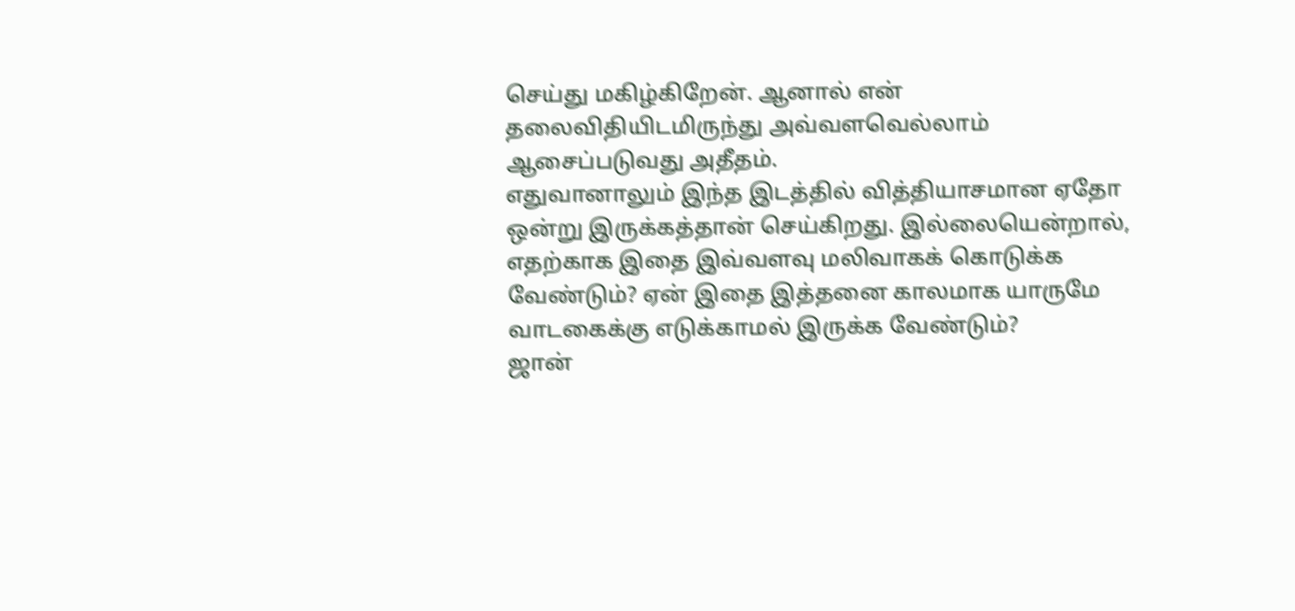செய்து மகிழ்கிறேன். ஆனால் என் தலைவிதியிடமிருந்து அவ்வளவெல்லாம் ஆசைப்படுவது அதீதம்.
எதுவானாலும் இந்த இடத்தில் வித்தியாசமான ஏதோ ஒன்று இருக்கத்தான் செய்கிறது. இல்லையென்றால், எதற்காக இதை இவ்வளவு மலிவாகக் கொடுக்க வேண்டும்? ஏன் இதை இத்தனை காலமாக யாருமே வாடகைக்கு எடுக்காமல் இருக்க வேண்டும்?
ஜான்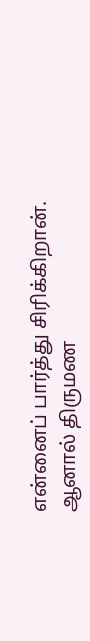என்னைப் பார்த்து சிரிக்கிறான். ஆனால் திருமண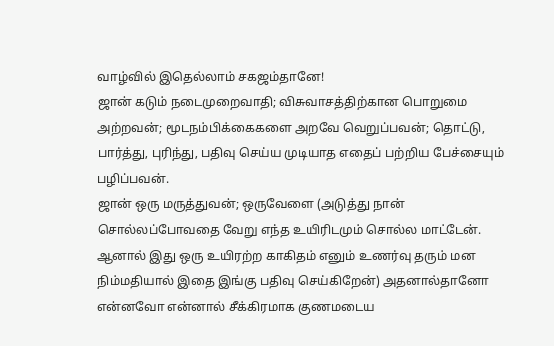வாழ்வில் இதெல்லாம் சகஜம்தானே!
ஜான் கடும் நடைமுறைவாதி; விசுவாசத்திற்கான பொறுமை அற்றவன்; மூடநம்பிக்கைகளை அறவே வெறுப்பவன்; தொட்டு, பார்த்து, புரிந்து, பதிவு செய்ய முடியாத எதைப் பற்றிய பேச்சையும் பழிப்பவன்.
ஜான் ஒரு மருத்துவன்; ஒருவேளை (அடுத்து நான் சொல்லப்போவதை வேறு எந்த உயிரிடமும் சொல்ல மாட்டேன். ஆனால் இது ஒரு உயிரற்ற காகிதம் எனும் உணர்வு தரும் மன நிம்மதியால் இதை இங்கு பதிவு செய்கிறேன்) அதனால்தானோ என்னவோ என்னால் சீக்கிரமாக குணமடைய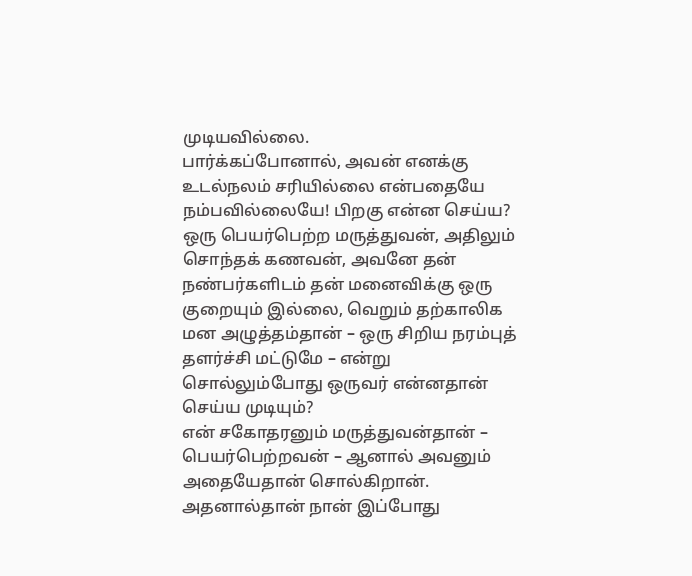முடியவில்லை.
பார்க்கப்போனால், அவன் எனக்கு உடல்நலம் சரியில்லை என்பதையே நம்பவில்லையே! பிறகு என்ன செய்ய? ஒரு பெயர்பெற்ற மருத்துவன், அதிலும் சொந்தக் கணவன், அவனே தன் நண்பர்களிடம் தன் மனைவிக்கு ஒரு குறையும் இல்லை, வெறும் தற்காலிக மன அழுத்தம்தான் – ஒரு சிறிய நரம்புத் தளர்ச்சி மட்டுமே – என்று சொல்லும்போது ஒருவர் என்னதான் செய்ய முடியும்?
என் சகோதரனும் மருத்துவன்தான் – பெயர்பெற்றவன் – ஆனால் அவனும் அதையேதான் சொல்கிறான்.
அதனால்தான் நான் இப்போது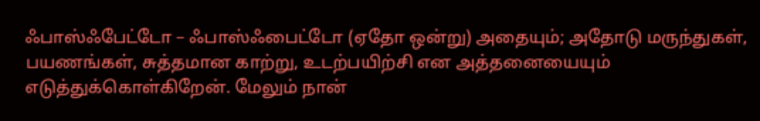ஃபாஸ்ஃபேட்டோ – ஃபாஸ்ஃபைட்டோ (ஏதோ ஒன்று) அதையும்; அதோடு மருந்துகள், பயணங்கள், சுத்தமான காற்று, உடற்பயிற்சி என அத்தனையையும் எடுத்துக்கொள்கிறேன். மேலும் நான்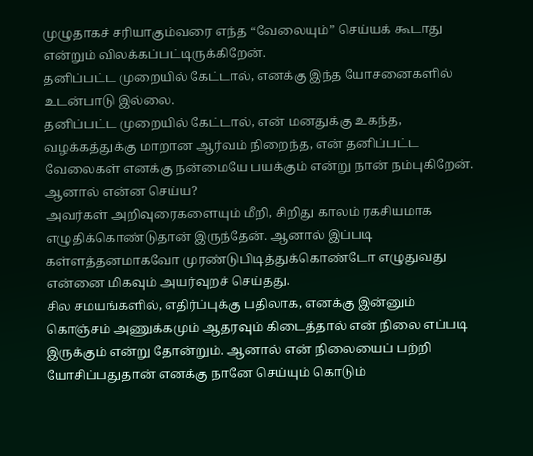முழுதாகச் சரியாகும்வரை எந்த “வேலையும்” செய்யக் கூடாது என்றும் விலக்கப்பட்டிருக்கிறேன்.
தனிப்பட்ட முறையில் கேட்டால், எனக்கு இந்த யோசனைகளில் உடன்பாடு இல்லை.
தனிப்பட்ட முறையில் கேட்டால், என் மனதுக்கு உகந்த, வழக்கத்துக்கு மாறான ஆர்வம் நிறைந்த, என் தனிப்பட்ட வேலைகள் எனக்கு நன்மையே பயக்கும் என்று நான் நம்புகிறேன்.
ஆனால் என்ன செய்ய?
அவர்கள் அறிவுரைகளையும் மீறி, சிறிது காலம் ரகசியமாக எழுதிக்கொண்டுதான் இருந்தேன். ஆனால் இப்படி கள்ளத்தனமாகவோ முரண்டுபிடித்துக்கொண்டோ எழுதுவது என்னை மிகவும் அயர்வுறச் செய்தது.
சில சமயங்களில், எதிர்ப்புக்கு பதிலாக, எனக்கு இன்னும் கொஞ்சம் அணுக்கமும் ஆதரவும் கிடைத்தால் என் நிலை எப்படி இருக்கும் என்று தோன்றும். ஆனால் என் நிலையைப் பற்றி யோசிப்பதுதான் எனக்கு நானே செய்யும் கொடும்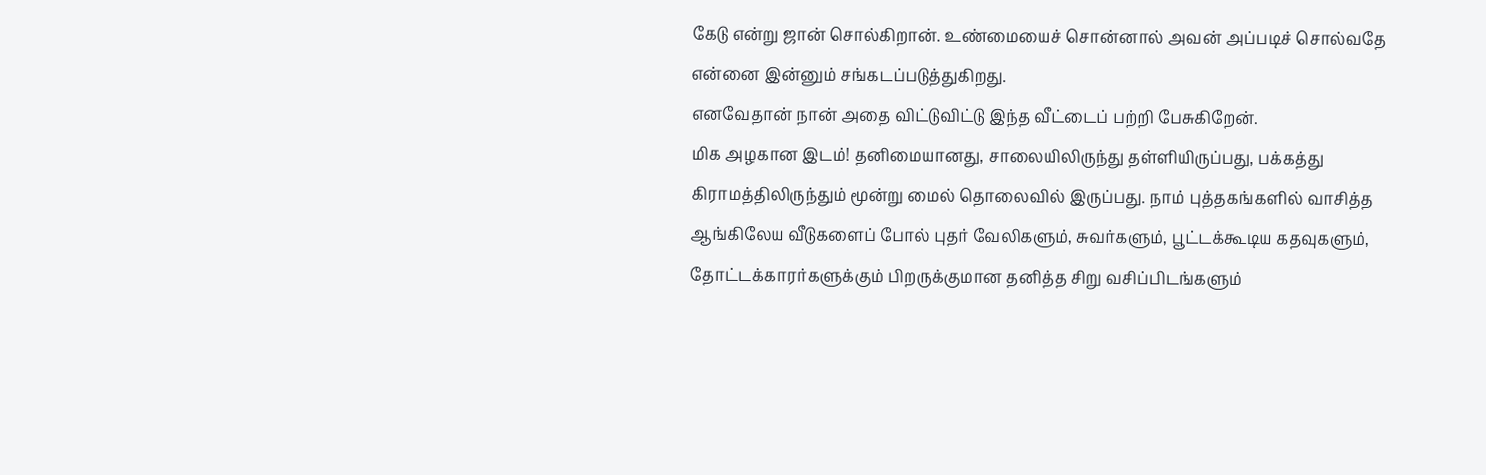கேடு என்று ஜான் சொல்கிறான். உண்மையைச் சொன்னால் அவன் அப்படிச் சொல்வதே என்னை இன்னும் சங்கடப்படுத்துகிறது.
எனவேதான் நான் அதை விட்டுவிட்டு இந்த வீட்டைப் பற்றி பேசுகிறேன்.
மிக அழகான இடம்! தனிமையானது, சாலையிலிருந்து தள்ளியிருப்பது, பக்கத்து கிராமத்திலிருந்தும் மூன்று மைல் தொலைவில் இருப்பது. நாம் புத்தகங்களில் வாசித்த ஆங்கிலேய வீடுகளைப் போல் புதர் வேலிகளும், சுவர்களும், பூட்டக்கூடிய கதவுகளும், தோட்டக்காரர்களுக்கும் பிறருக்குமான தனித்த சிறு வசிப்பிடங்களும்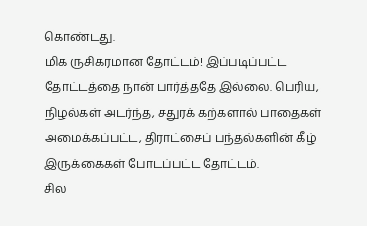கொண்டது.
மிக ருசிகரமான தோட்டம்! இப்படிப்பட்ட தோட்டத்தை நான் பார்த்ததே இல்லை. பெரிய, நிழல்கள் அடர்ந்த, சதுரக் கற்களால் பாதைகள் அமைக்கப்பட்ட, திராட்சைப் பந்தல்களின் கீழ் இருக்கைகள் போடப்பட்ட தோட்டம்.
சில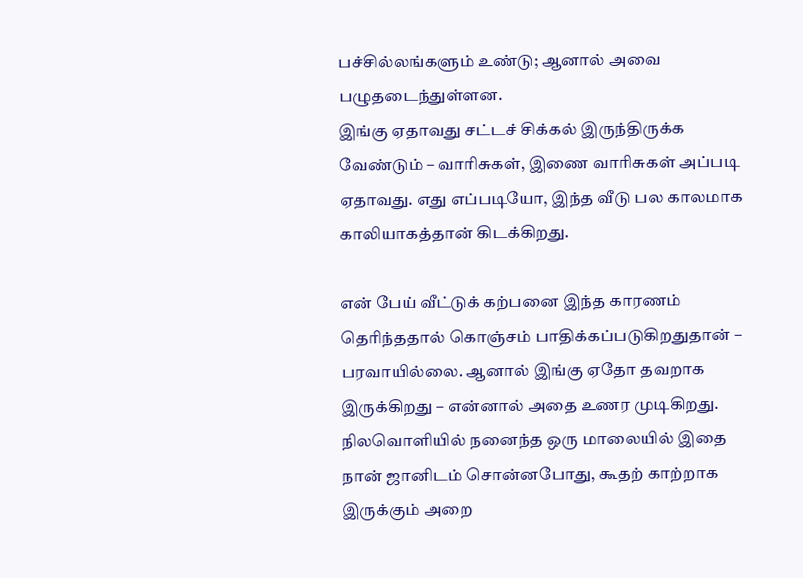பச்சில்லங்களும் உண்டு; ஆனால் அவை பழுதடைந்துள்ளன.
இங்கு ஏதாவது சட்டச் சிக்கல் இருந்திருக்க வேண்டும் – வாரிசுகள், இணை வாரிசுகள் அப்படி ஏதாவது. எது எப்படியோ, இந்த வீடு பல காலமாக காலியாகத்தான் கிடக்கிறது.

என் பேய் வீட்டுக் கற்பனை இந்த காரணம் தெரிந்ததால் கொஞ்சம் பாதிக்கப்படுகிறதுதான் – பரவாயில்லை. ஆனால் இங்கு ஏதோ தவறாக இருக்கிறது – என்னால் அதை உணர முடிகிறது.
நிலவொளியில் நனைந்த ஒரு மாலையில் இதை நான் ஜானிடம் சொன்னபோது, கூதற் காற்றாக இருக்கும் அறை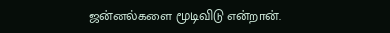ஜன்னல்களை மூடிவிடு என்றான்.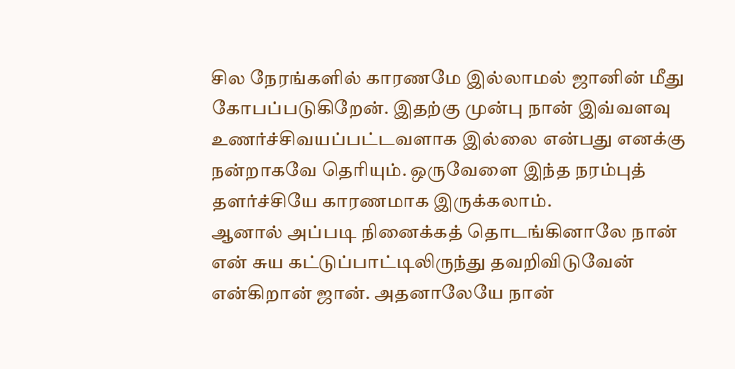சில நேரங்களில் காரணமே இல்லாமல் ஜானின் மீது கோபப்படுகிறேன். இதற்கு முன்பு நான் இவ்வளவு உணர்ச்சிவயப்பட்டவளாக இல்லை என்பது எனக்கு நன்றாகவே தெரியும். ஒருவேளை இந்த நரம்புத் தளர்ச்சியே காரணமாக இருக்கலாம்.
ஆனால் அப்படி நினைக்கத் தொடங்கினாலே நான் என் சுய கட்டுப்பாட்டிலிருந்து தவறிவிடுவேன் என்கிறான் ஜான். அதனாலேயே நான்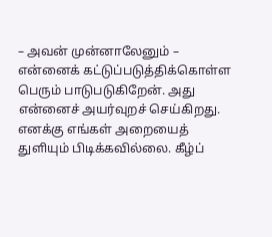– அவன் முன்னாலேனும் – என்னைக் கட்டுப்படுத்திக்கொள்ள பெரும் பாடுபடுகிறேன். அது என்னைச் அயர்வுறச் செய்கிறது.
எனக்கு எங்கள் அறையைத் துளியும் பிடிக்கவில்லை. கீழ்ப்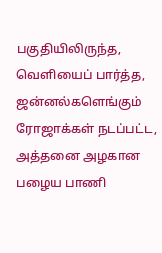பகுதியிலிருந்த, வெளியைப் பார்த்த, ஜன்னல்களெங்கும் ரோஜாக்கள் நடப்பட்ட, அத்தனை அழகான பழைய பாணி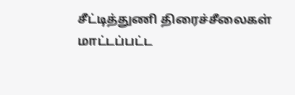சீட்டித்துணி திரைச்சீலைகள் மாட்டப்பட்ட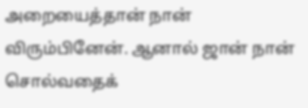அறையைத்தான் நான் விரும்பினேன். ஆனால் ஜான் நான் சொல்வதைக்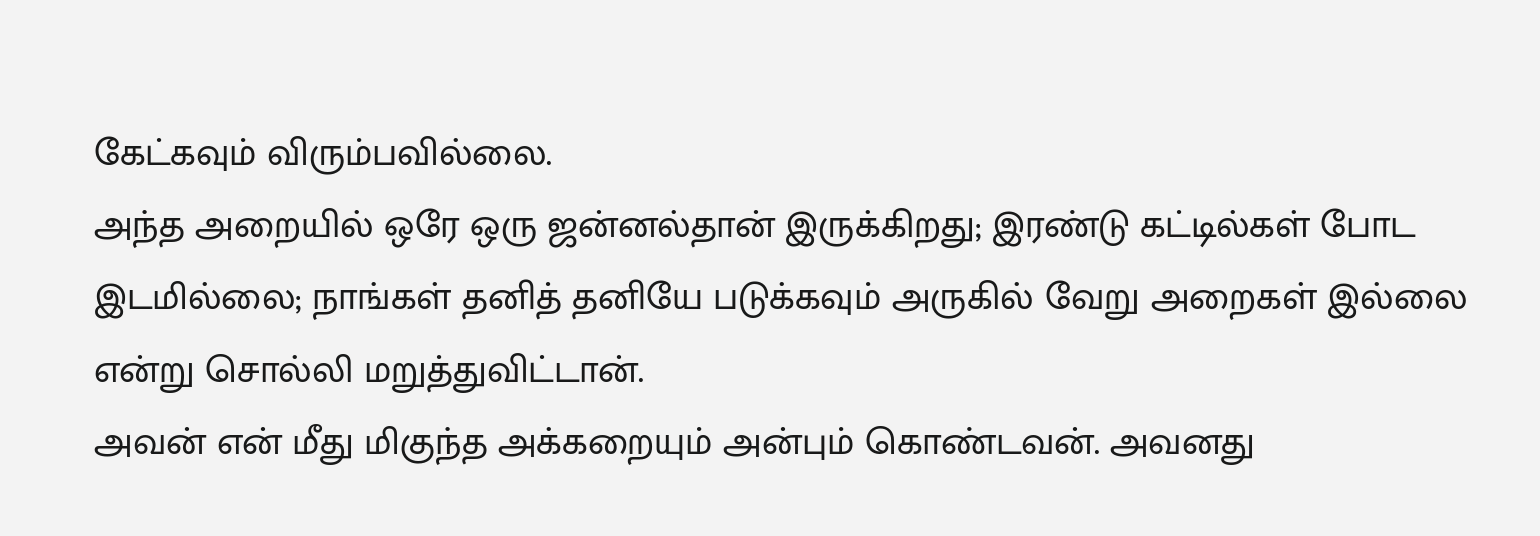கேட்கவும் விரும்பவில்லை.
அந்த அறையில் ஒரே ஒரு ஜன்னல்தான் இருக்கிறது; இரண்டு கட்டில்கள் போட இடமில்லை; நாங்கள் தனித் தனியே படுக்கவும் அருகில் வேறு அறைகள் இல்லை என்று சொல்லி மறுத்துவிட்டான்.
அவன் என் மீது மிகுந்த அக்கறையும் அன்பும் கொண்டவன். அவனது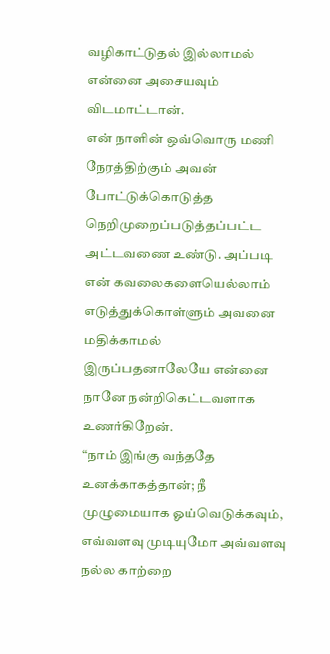வழிகாட்டுதல் இல்லாமல் என்னை அசையவும் விடமாட்டான்.
என் நாளின் ஒவ்வொரு மணி நேரத்திற்கும் அவன் போட்டுக்கொடுத்த நெறிமுறைப்படுத்தப்பட்ட அட்டவணை உண்டு. அப்படி என் கவலைகளையெல்லாம் எடுத்துக்கொள்ளும் அவனை மதிக்காமல் இருப்பதனாலேயே என்னை நானே நன்றிகெட்டவளாக உணர்கிறேன்.
“நாம் இங்கு வந்ததே உனக்காகத்தான்; நீ முழுமையாக ஓய்வெடுக்கவும், எவ்வளவு முடியுமோ அவ்வளவு நல்ல காற்றை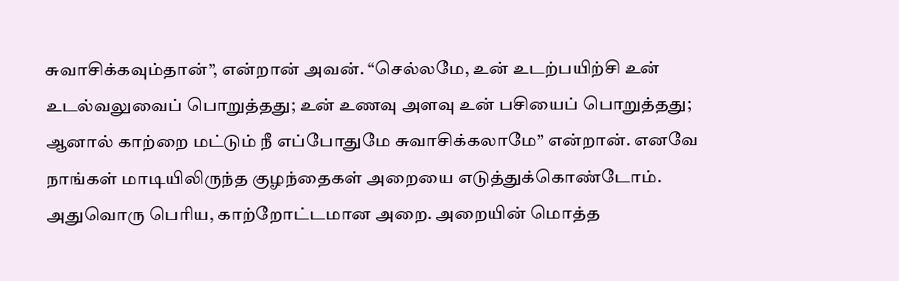சுவாசிக்கவும்தான்”, என்றான் அவன். “செல்லமே, உன் உடற்பயிற்சி உன் உடல்வலுவைப் பொறுத்தது; உன் உணவு அளவு உன் பசியைப் பொறுத்தது; ஆனால் காற்றை மட்டும் நீ எப்போதுமே சுவாசிக்கலாமே” என்றான். எனவே நாங்கள் மாடியிலிருந்த குழந்தைகள் அறையை எடுத்துக்கொண்டோம்.
அதுவொரு பெரிய, காற்றோட்டமான அறை. அறையின் மொத்த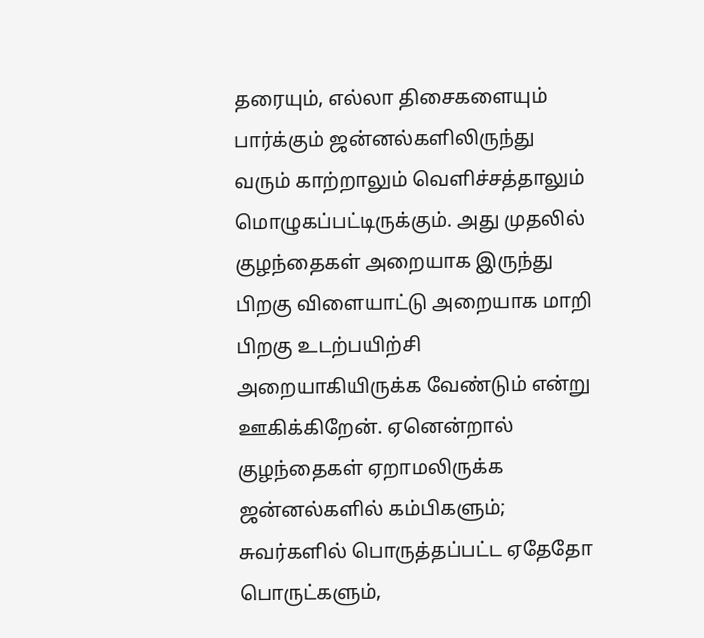தரையும், எல்லா திசைகளையும் பார்க்கும் ஜன்னல்களிலிருந்து வரும் காற்றாலும் வெளிச்சத்தாலும் மொழுகப்பட்டிருக்கும். அது முதலில் குழந்தைகள் அறையாக இருந்து பிறகு விளையாட்டு அறையாக மாறி பிறகு உடற்பயிற்சி அறையாகியிருக்க வேண்டும் என்று ஊகிக்கிறேன். ஏனென்றால் குழந்தைகள் ஏறாமலிருக்க ஜன்னல்களில் கம்பிகளும்; சுவர்களில் பொருத்தப்பட்ட ஏதேதோ பொருட்களும்,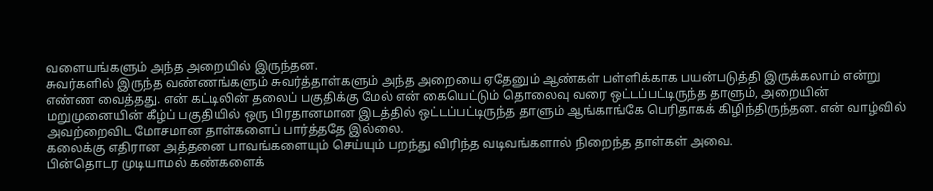வளையங்களும் அந்த அறையில் இருந்தன.
சுவர்களில் இருந்த வண்ணங்களும் சுவர்த்தாள்களும் அந்த அறையை ஏதேனும் ஆண்கள் பள்ளிக்காக பயன்படுத்தி இருக்கலாம் என்று எண்ண வைத்தது. என் கட்டிலின் தலைப் பகுதிக்கு மேல் என் கையெட்டும் தொலைவு வரை ஒட்டப்பட்டிருந்த தாளும், அறையின் மறுமுனையின் கீழ்ப் பகுதியில் ஒரு பிரதானமான இடத்தில் ஒட்டப்பட்டிருந்த தாளும் ஆங்காங்கே பெரிதாகக் கிழிந்திருந்தன. என் வாழ்வில் அவற்றைவிட மோசமான தாள்களைப் பார்த்ததே இல்லை.
கலைக்கு எதிரான அத்தனை பாவங்களையும் செய்யும் பறந்து விரிந்த வடிவங்களால் நிறைந்த தாள்கள் அவை.
பின்தொடர முடியாமல் கண்களைக்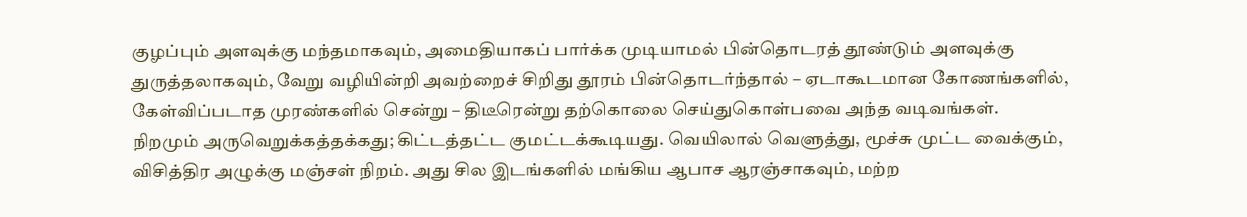குழப்பும் அளவுக்கு மந்தமாகவும், அமைதியாகப் பார்க்க முடியாமல் பின்தொடரத் தூண்டும் அளவுக்கு துருத்தலாகவும், வேறு வழியின்றி அவற்றைச் சிறிது தூரம் பின்தொடர்ந்தால் – ஏடாகூடமான கோணங்களில், கேள்விப்படாத முரண்களில் சென்று – திடீரென்று தற்கொலை செய்துகொள்பவை அந்த வடிவங்கள்.
நிறமும் அருவெறுக்கத்தக்கது; கிட்டத்தட்ட குமட்டக்கூடியது. வெயிலால் வெளுத்து, மூச்சு முட்ட வைக்கும், விசித்திர அழுக்கு மஞ்சள் நிறம். அது சில இடங்களில் மங்கிய ஆபாச ஆரஞ்சாகவும், மற்ற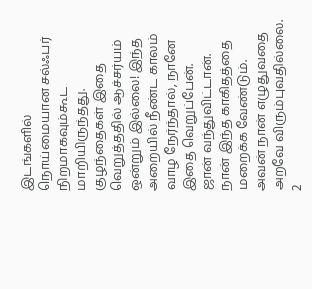இடங்களில் நொய்மையான சல்ஃபர் நிறமாகவும்கூட மாறியிருந்தது.
குழந்தைகள் இதை வெறுத்ததில் ஆச்சர்யம் ஒன்றும் இல்லை! இந்த அறையில் நீண்ட காலம் வாழ நேர்ந்தால், நானே இதை வெறுப்பேன்.
ஜான் வந்துவிட்டான். நான் இந்த காகிதத்தை மறைக்க வேண்டும். அவன் நான் எழுதுவதை அறவே விரும்புவதில்லை.
2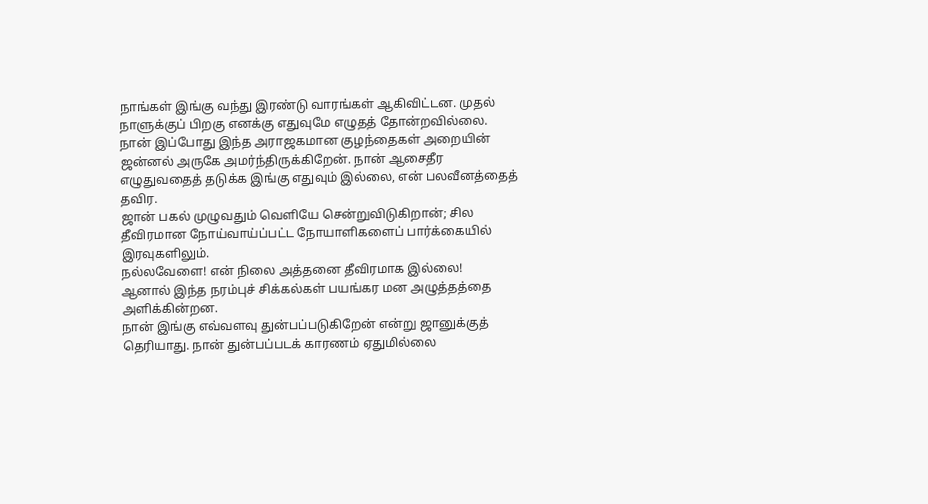நாங்கள் இங்கு வந்து இரண்டு வாரங்கள் ஆகிவிட்டன. முதல் நாளுக்குப் பிறகு எனக்கு எதுவுமே எழுதத் தோன்றவில்லை.
நான் இப்போது இந்த அராஜகமான குழந்தைகள் அறையின் ஜன்னல் அருகே அமர்ந்திருக்கிறேன். நான் ஆசைதீர எழுதுவதைத் தடுக்க இங்கு எதுவும் இல்லை, என் பலவீனத்தைத் தவிர.
ஜான் பகல் முழுவதும் வெளியே சென்றுவிடுகிறான்; சில தீவிரமான நோய்வாய்ப்பட்ட நோயாளிகளைப் பார்க்கையில் இரவுகளிலும்.
நல்லவேளை! என் நிலை அத்தனை தீவிரமாக இல்லை!
ஆனால் இந்த நரம்புச் சிக்கல்கள் பயங்கர மன அழுத்தத்தை அளிக்கின்றன.
நான் இங்கு எவ்வளவு துன்பப்படுகிறேன் என்று ஜானுக்குத் தெரியாது. நான் துன்பப்படக் காரணம் ஏதுமில்லை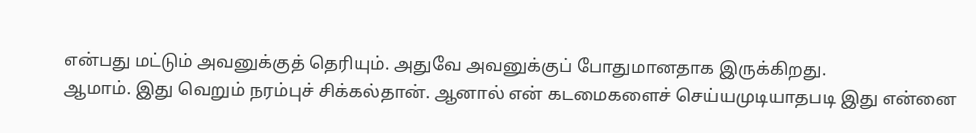என்பது மட்டும் அவனுக்குத் தெரியும். அதுவே அவனுக்குப் போதுமானதாக இருக்கிறது.
ஆமாம். இது வெறும் நரம்புச் சிக்கல்தான். ஆனால் என் கடமைகளைச் செய்யமுடியாதபடி இது என்னை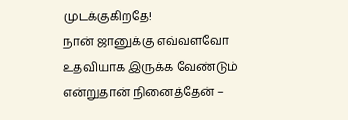முடக்குகிறதே!
நான் ஜானுக்கு எவ்வளவோ உதவியாக இருக்க வேண்டும் என்றுதான் நினைத்தேன் –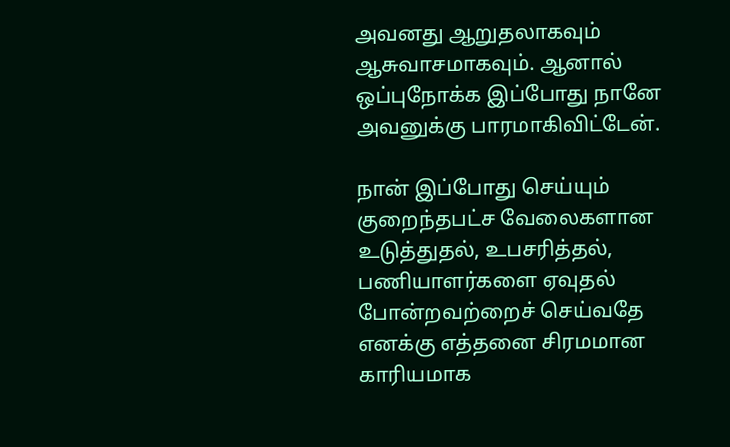அவனது ஆறுதலாகவும் ஆசுவாசமாகவும். ஆனால் ஒப்புநோக்க இப்போது நானே அவனுக்கு பாரமாகிவிட்டேன்.

நான் இப்போது செய்யும் குறைந்தபட்ச வேலைகளான உடுத்துதல், உபசரித்தல், பணியாளர்களை ஏவுதல் போன்றவற்றைச் செய்வதே எனக்கு எத்தனை சிரமமான காரியமாக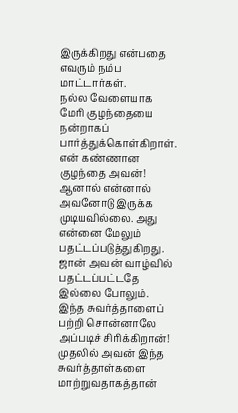இருக்கிறது என்பதை எவரும் நம்ப மாட்டார்கள்.
நல்ல வேளையாக மேரி குழந்தையை நன்றாகப் பார்த்துக்கொள்கிறாள். என் கண்ணான குழந்தை அவன்!
ஆனால் என்னால் அவனோடு இருக்க முடியவில்லை. அது என்னை மேலும் பதட்டப்படுத்துகிறது.
ஜான் அவன் வாழ்வில் பதட்டப்பட்டதே இல்லை போலும். இந்த சுவர்த்தாளைப் பற்றி சொன்னாலே அப்படிச் சிரிக்கிறான்!
முதலில் அவன் இந்த சுவர்த்தாள்களை மாற்றுவதாகத்தான்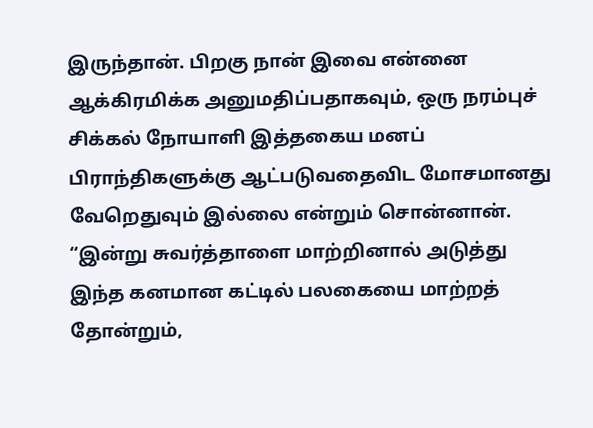இருந்தான். பிறகு நான் இவை என்னை ஆக்கிரமிக்க அனுமதிப்பதாகவும், ஒரு நரம்புச் சிக்கல் நோயாளி இத்தகைய மனப் பிராந்திகளுக்கு ஆட்படுவதைவிட மோசமானது வேறெதுவும் இல்லை என்றும் சொன்னான்.
“இன்று சுவர்த்தாளை மாற்றினால் அடுத்து இந்த கனமான கட்டில் பலகையை மாற்றத் தோன்றும்,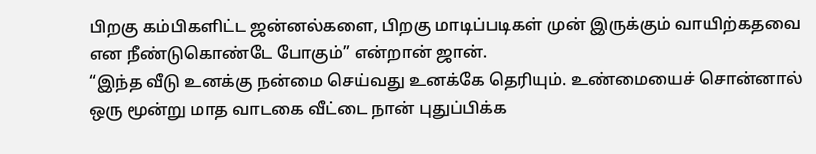பிறகு கம்பிகளிட்ட ஜன்னல்களை, பிறகு மாடிப்படிகள் முன் இருக்கும் வாயிற்கதவை என நீண்டுகொண்டே போகும்” என்றான் ஜான்.
“இந்த வீடு உனக்கு நன்மை செய்வது உனக்கே தெரியும். உண்மையைச் சொன்னால் ஒரு மூன்று மாத வாடகை வீட்டை நான் புதுப்பிக்க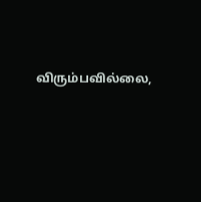விரும்பவில்லை,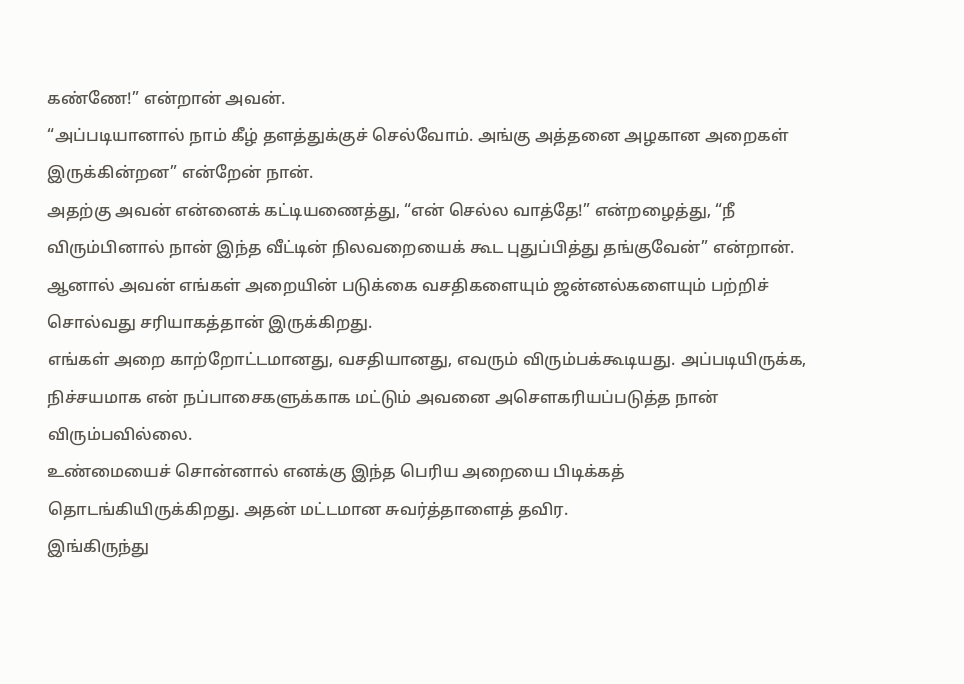கண்ணே!” என்றான் அவன்.
“அப்படியானால் நாம் கீழ் தளத்துக்குச் செல்வோம். அங்கு அத்தனை அழகான அறைகள் இருக்கின்றன” என்றேன் நான்.
அதற்கு அவன் என்னைக் கட்டியணைத்து, “என் செல்ல வாத்தே!” என்றழைத்து, “நீ விரும்பினால் நான் இந்த வீட்டின் நிலவறையைக் கூட புதுப்பித்து தங்குவேன்” என்றான்.
ஆனால் அவன் எங்கள் அறையின் படுக்கை வசதிகளையும் ஜன்னல்களையும் பற்றிச் சொல்வது சரியாகத்தான் இருக்கிறது.
எங்கள் அறை காற்றோட்டமானது, வசதியானது, எவரும் விரும்பக்கூடியது. அப்படியிருக்க, நிச்சயமாக என் நப்பாசைகளுக்காக மட்டும் அவனை அசௌகரியப்படுத்த நான் விரும்பவில்லை.
உண்மையைச் சொன்னால் எனக்கு இந்த பெரிய அறையை பிடிக்கத் தொடங்கியிருக்கிறது. அதன் மட்டமான சுவர்த்தாளைத் தவிர.
இங்கிருந்து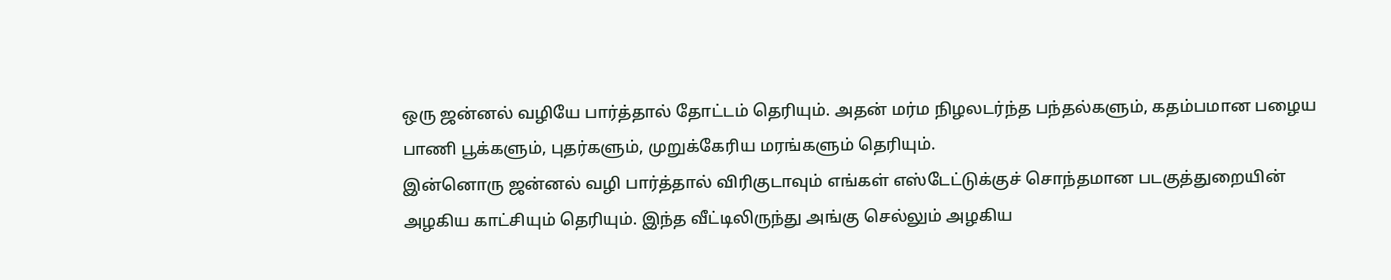ஒரு ஜன்னல் வழியே பார்த்தால் தோட்டம் தெரியும். அதன் மர்ம நிழலடர்ந்த பந்தல்களும், கதம்பமான பழைய பாணி பூக்களும், புதர்களும், முறுக்கேரிய மரங்களும் தெரியும்.
இன்னொரு ஜன்னல் வழி பார்த்தால் விரிகுடாவும் எங்கள் எஸ்டேட்டுக்குச் சொந்தமான படகுத்துறையின் அழகிய காட்சியும் தெரியும். இந்த வீட்டிலிருந்து அங்கு செல்லும் அழகிய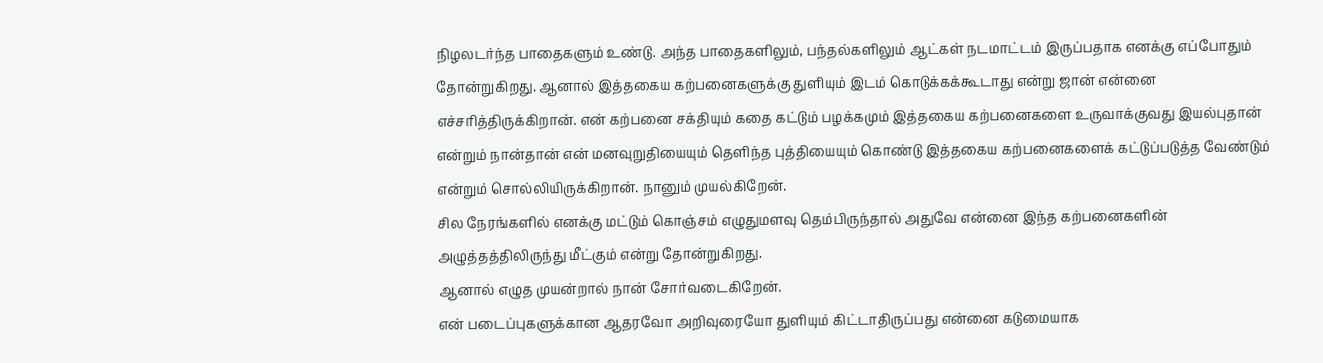நிழலடர்ந்த பாதைகளும் உண்டு. அந்த பாதைகளிலும், பந்தல்களிலும் ஆட்கள் நடமாட்டம் இருப்பதாக எனக்கு எப்போதும் தோன்றுகிறது. ஆனால் இத்தகைய கற்பனைகளுக்கு துளியும் இடம் கொடுக்கக்கூடாது என்று ஜான் என்னை எச்சரித்திருக்கிறான். என் கற்பனை சக்தியும் கதை கட்டும் பழக்கமும் இத்தகைய கற்பனைகளை உருவாக்குவது இயல்புதான் என்றும் நான்தான் என் மனவுறுதியையும் தெளிந்த புத்தியையும் கொண்டு இத்தகைய கற்பனைகளைக் கட்டுப்படுத்த வேண்டும் என்றும் சொல்லியிருக்கிறான். நானும் முயல்கிறேன்.
சில நேரங்களில் எனக்கு மட்டும் கொஞ்சம் எழுதுமளவு தெம்பிருந்தால் அதுவே என்னை இந்த கற்பனைகளின் அழுத்தத்திலிருந்து மீட்கும் என்று தோன்றுகிறது.
ஆனால் எழுத முயன்றால் நான் சோர்வடைகிறேன்.
என் படைப்புகளுக்கான ஆதரவோ அறிவுரையோ துளியும் கிட்டாதிருப்பது என்னை கடுமையாக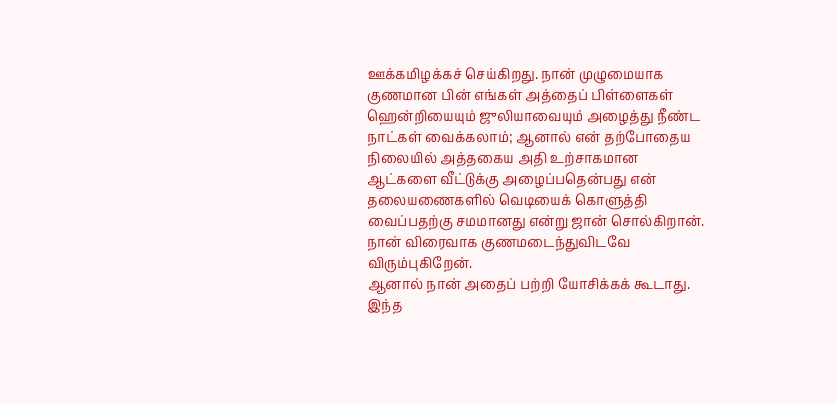ஊக்கமிழக்கச் செய்கிறது. நான் முழுமையாக குணமான பின் எங்கள் அத்தைப் பிள்ளைகள் ஹென்றியையும் ஜுலியாவையும் அழைத்து நீண்ட நாட்கள் வைக்கலாம்; ஆனால் என் தற்போதைய நிலையில் அத்தகைய அதி உற்சாகமான ஆட்களை வீட்டுக்கு அழைப்பதென்பது என் தலையணைகளில் வெடியைக் கொளுத்தி வைப்பதற்கு சமமானது என்று ஜான் சொல்கிறான்.
நான் விரைவாக குணமடைந்துவிடவே விரும்புகிறேன்.
ஆனால் நான் அதைப் பற்றி யோசிக்கக் கூடாது. இந்த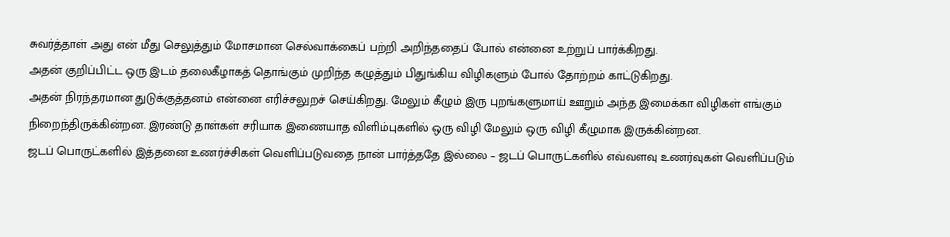சுவர்த்தாள் அது என் மீது செலுத்தும் மோசமான செல்வாக்கைப் பற்றி அறிந்ததைப் போல் என்னை உற்றுப் பார்க்கிறது.
அதன் குறிப்பிட்ட ஒரு இடம் தலைகீழாகத் தொங்கும் முறிந்த கழுத்தும் பிதுங்கிய விழிகளும் போல் தோற்றம் காட்டுகிறது.
அதன் நிரந்தரமான துடுக்குத்தனம் என்னை எரிச்சலுறச் செய்கிறது. மேலும் கீழும் இரு புறங்களுமாய் ஊறும் அந்த இமைக்கா விழிகள் எங்கும் நிறைந்திருக்கின்றன. இரண்டு தாள்கள் சரியாக இணையாத விளிம்புகளில் ஒரு விழி மேலும் ஒரு விழி கீழுமாக இருக்கின்றன.
ஜடப் பொருட்களில் இத்தனை உணர்ச்சிகள் வெளிப்படுவதை நான் பார்த்ததே இல்லை – ஜடப் பொருட்களில் எவ்வளவு உணர்வுகள் வெளிப்படும்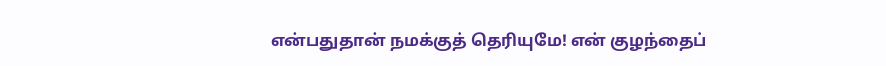என்பதுதான் நமக்குத் தெரியுமே! என் குழந்தைப்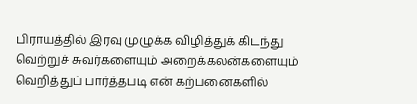பிராயத்தில் இரவு முழுக்க விழித்துக் கிடந்து வெற்றுச் சுவர்களையும் அறைக்கலன்களையும் வெறித்துப் பார்த்தபடி என் கற்பனைகளில்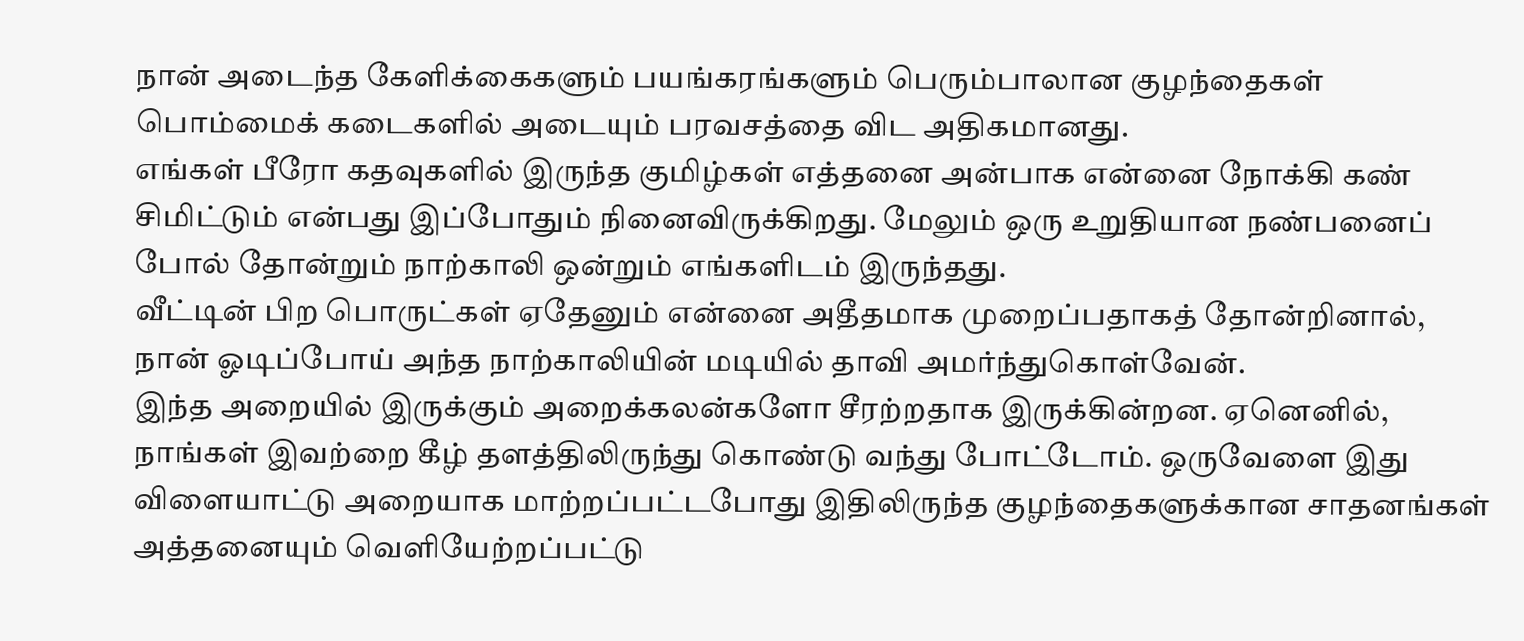நான் அடைந்த கேளிக்கைகளும் பயங்கரங்களும் பெரும்பாலான குழந்தைகள் பொம்மைக் கடைகளில் அடையும் பரவசத்தை விட அதிகமானது.
எங்கள் பீரோ கதவுகளில் இருந்த குமிழ்கள் எத்தனை அன்பாக என்னை நோக்கி கண் சிமிட்டும் என்பது இப்போதும் நினைவிருக்கிறது. மேலும் ஒரு உறுதியான நண்பனைப் போல் தோன்றும் நாற்காலி ஒன்றும் எங்களிடம் இருந்தது.
வீட்டின் பிற பொருட்கள் ஏதேனும் என்னை அதீதமாக முறைப்பதாகத் தோன்றினால், நான் ஓடிப்போய் அந்த நாற்காலியின் மடியில் தாவி அமர்ந்துகொள்வேன்.
இந்த அறையில் இருக்கும் அறைக்கலன்களோ சீரற்றதாக இருக்கின்றன. ஏனெனில், நாங்கள் இவற்றை கீழ் தளத்திலிருந்து கொண்டு வந்து போட்டோம். ஒருவேளை இது விளையாட்டு அறையாக மாற்றப்பட்டபோது இதிலிருந்த குழந்தைகளுக்கான சாதனங்கள் அத்தனையும் வெளியேற்றப்பட்டு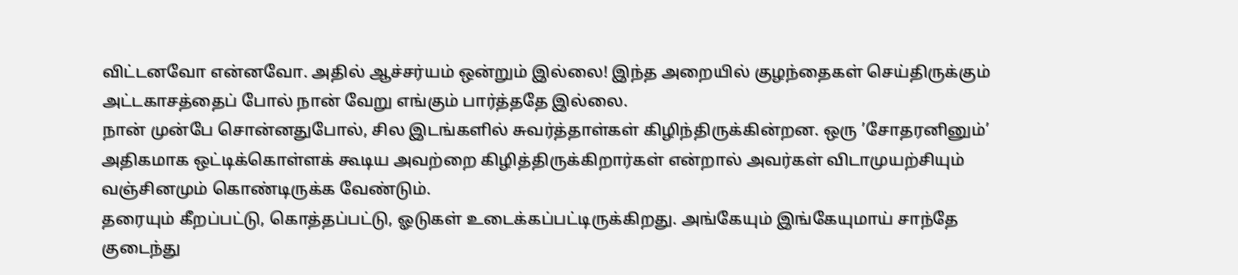விட்டனவோ என்னவோ. அதில் ஆச்சர்யம் ஒன்றும் இல்லை! இந்த அறையில் குழந்தைகள் செய்திருக்கும் அட்டகாசத்தைப் போல் நான் வேறு எங்கும் பார்த்ததே இல்லை.
நான் முன்பே சொன்னதுபோல், சில இடங்களில் சுவர்த்தாள்கள் கிழிந்திருக்கின்றன. ஒரு ’சோதரனினும்’ அதிகமாக ஒட்டிக்கொள்ளக் கூடிய அவற்றை கிழித்திருக்கிறார்கள் என்றால் அவர்கள் விடாமுயற்சியும் வஞ்சினமும் கொண்டிருக்க வேண்டும்.
தரையும் கீறப்பட்டு, கொத்தப்பட்டு, ஓடுகள் உடைக்கப்பட்டிருக்கிறது. அங்கேயும் இங்கேயுமாய் சாந்தே குடைந்து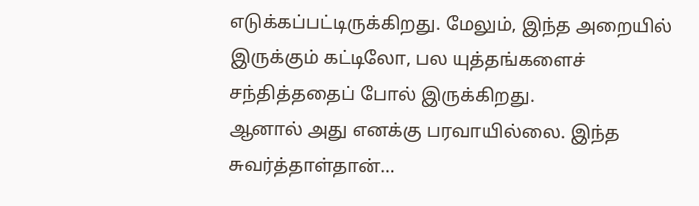எடுக்கப்பட்டிருக்கிறது. மேலும், இந்த அறையில் இருக்கும் கட்டிலோ, பல யுத்தங்களைச் சந்தித்ததைப் போல் இருக்கிறது.
ஆனால் அது எனக்கு பரவாயில்லை. இந்த சுவர்த்தாள்தான்…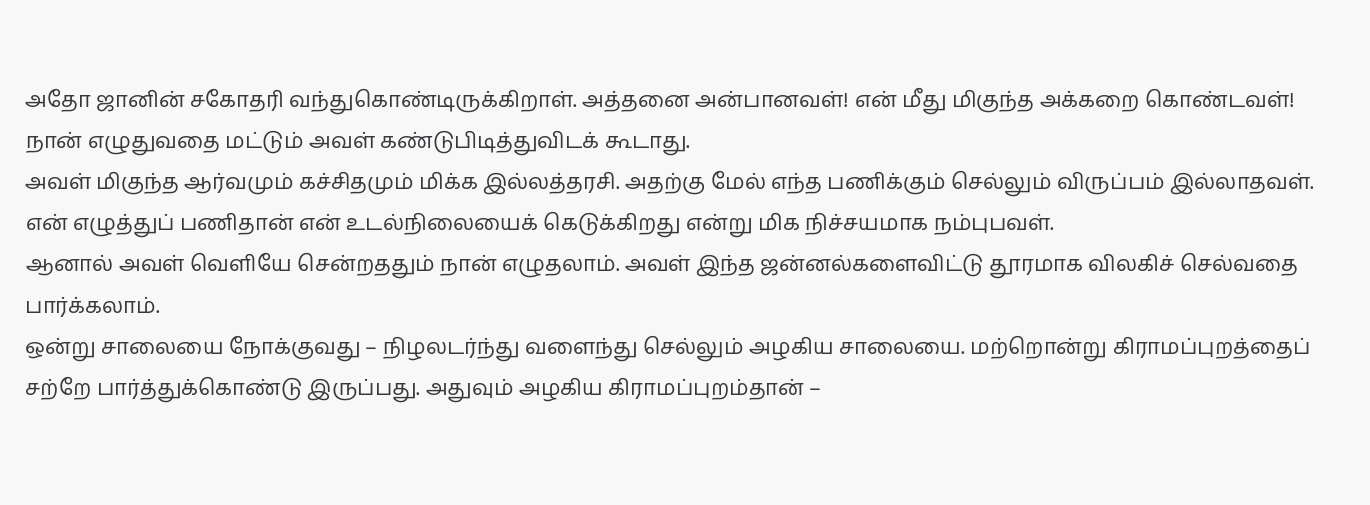அதோ ஜானின் சகோதரி வந்துகொண்டிருக்கிறாள். அத்தனை அன்பானவள்! என் மீது மிகுந்த அக்கறை கொண்டவள்! நான் எழுதுவதை மட்டும் அவள் கண்டுபிடித்துவிடக் கூடாது.
அவள் மிகுந்த ஆர்வமும் கச்சிதமும் மிக்க இல்லத்தரசி. அதற்கு மேல் எந்த பணிக்கும் செல்லும் விருப்பம் இல்லாதவள். என் எழுத்துப் பணிதான் என் உடல்நிலையைக் கெடுக்கிறது என்று மிக நிச்சயமாக நம்புபவள்.
ஆனால் அவள் வெளியே சென்றததும் நான் எழுதலாம். அவள் இந்த ஜன்னல்களைவிட்டு தூரமாக விலகிச் செல்வதை பார்க்கலாம்.
ஒன்று சாலையை நோக்குவது – நிழலடர்ந்து வளைந்து செல்லும் அழகிய சாலையை. மற்றொன்று கிராமப்புறத்தைப் சற்றே பார்த்துக்கொண்டு இருப்பது. அதுவும் அழகிய கிராமப்புறம்தான் –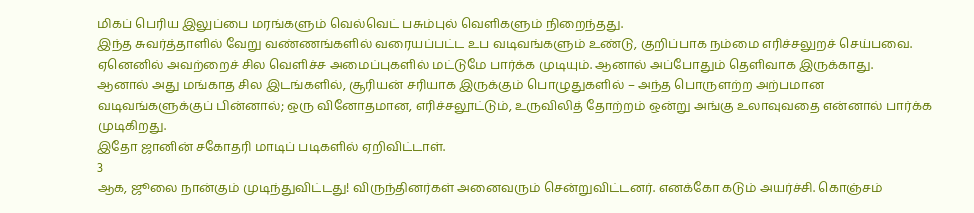மிகப் பெரிய இலுப்பை மரங்களும் வெல்வெட் பசும்புல் வெளிகளும் நிறைந்தது.
இந்த சுவர்த்தாளில் வேறு வண்ணங்களில் வரையப்பட்ட உப வடிவங்களும் உண்டு, குறிப்பாக நம்மை எரிச்சலுறச் செய்பவை. ஏனெனில் அவற்றைச் சில வெளிச்ச அமைப்புகளில் மட்டுமே பார்க்க முடியும். ஆனால் அப்போதும் தெளிவாக இருக்காது.
ஆனால் அது மங்காத சில இடங்களில், சூரியன் சரியாக இருக்கும் பொழுதுகளில் – அந்த பொருளற்ற அற்பமான வடிவங்களுக்குப் பின்னால்; ஒரு வினோதமான, எரிச்சலூட்டும், உருவிலித் தோற்றம் ஒன்று அங்கு உலாவுவதை என்னால் பார்க்க முடிகிறது.
இதோ ஜானின் சகோதரி மாடிப் படிகளில் ஏறிவிட்டாள்.
3
ஆக, ஜூலை நான்கும் முடிந்துவிட்டது! விருந்தினர்கள் அனைவரும் சென்றுவிட்டனர். எனக்கோ கடும் அயர்ச்சி. கொஞ்சம்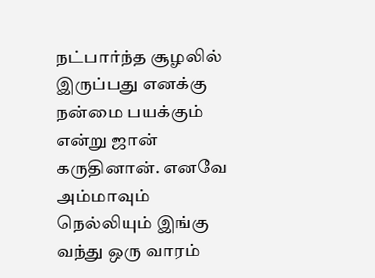நட்பார்ந்த சூழலில் இருப்பது எனக்கு நன்மை பயக்கும் என்று ஜான் கருதினான். எனவே அம்மாவும் நெல்லியும் இங்கு வந்து ஒரு வாரம்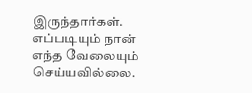இருந்தார்கள்.
எப்படியும் நான் எந்த வேலையும் செய்யவில்லை.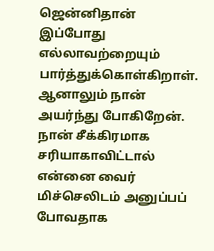ஜென்னிதான் இப்போது எல்லாவற்றையும் பார்த்துக்கொள்கிறாள்.
ஆனாலும் நான் அயர்ந்து போகிறேன்.
நான் சீக்கிரமாக சரியாகாவிட்டால் என்னை வைர் மிச்செலிடம் அனுப்பப் போவதாக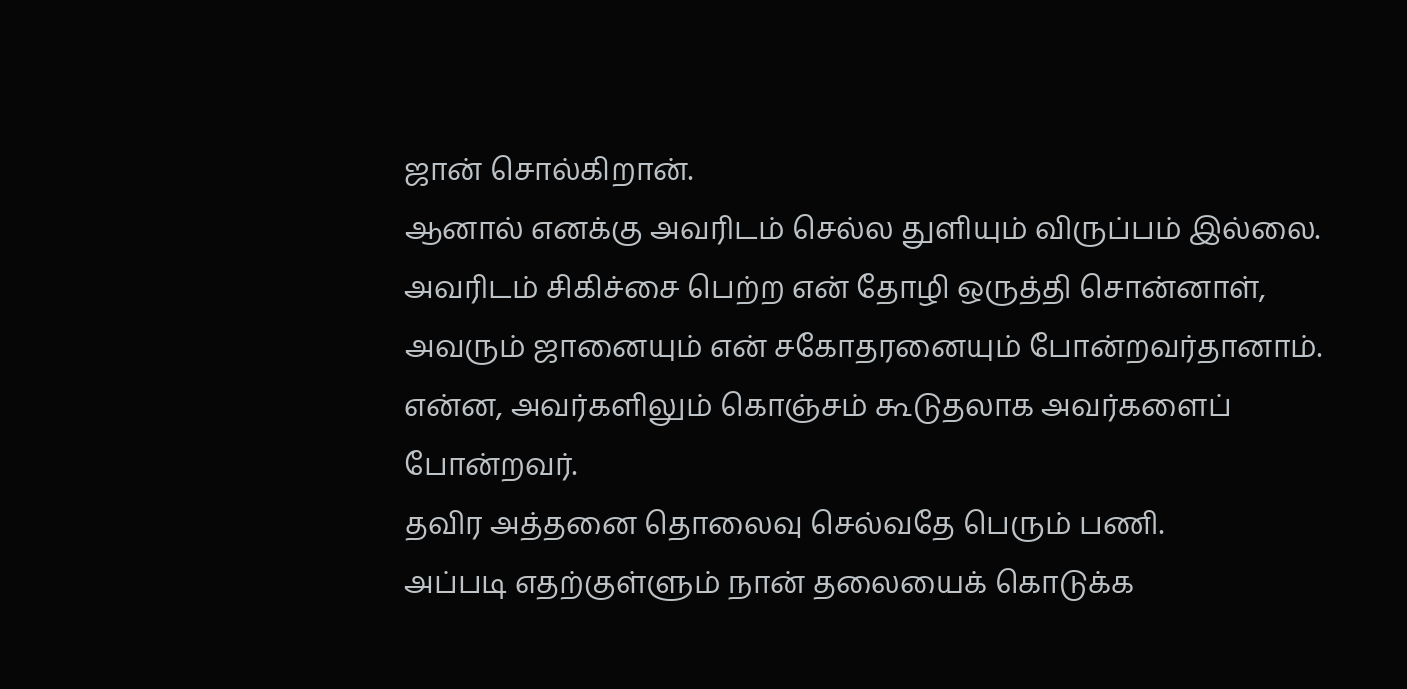ஜான் சொல்கிறான்.
ஆனால் எனக்கு அவரிடம் செல்ல துளியும் விருப்பம் இல்லை. அவரிடம் சிகிச்சை பெற்ற என் தோழி ஒருத்தி சொன்னாள், அவரும் ஜானையும் என் சகோதரனையும் போன்றவர்தானாம். என்ன, அவர்களிலும் கொஞ்சம் கூடுதலாக அவர்களைப் போன்றவர்.
தவிர அத்தனை தொலைவு செல்வதே பெரும் பணி.
அப்படி எதற்குள்ளும் நான் தலையைக் கொடுக்க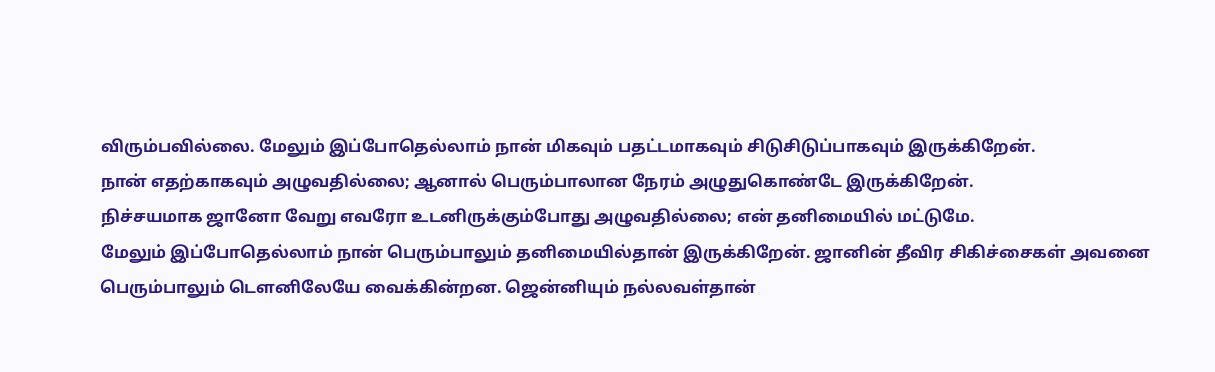விரும்பவில்லை. மேலும் இப்போதெல்லாம் நான் மிகவும் பதட்டமாகவும் சிடுசிடுப்பாகவும் இருக்கிறேன்.
நான் எதற்காகவும் அழுவதில்லை; ஆனால் பெரும்பாலான நேரம் அழுதுகொண்டே இருக்கிறேன்.
நிச்சயமாக ஜானோ வேறு எவரோ உடனிருக்கும்போது அழுவதில்லை; என் தனிமையில் மட்டுமே.
மேலும் இப்போதெல்லாம் நான் பெரும்பாலும் தனிமையில்தான் இருக்கிறேன். ஜானின் தீவிர சிகிச்சைகள் அவனை பெரும்பாலும் டௌனிலேயே வைக்கின்றன. ஜென்னியும் நல்லவள்தான்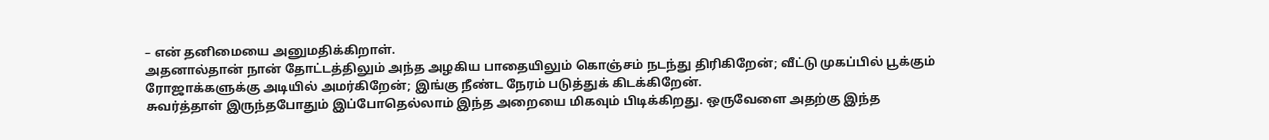– என் தனிமையை அனுமதிக்கிறாள்.
அதனால்தான் நான் தோட்டத்திலும் அந்த அழகிய பாதையிலும் கொஞ்சம் நடந்து திரிகிறேன்; வீட்டு முகப்பில் பூக்கும் ரோஜாக்களுக்கு அடியில் அமர்கிறேன்; இங்கு நீண்ட நேரம் படுத்துக் கிடக்கிறேன்.
சுவர்த்தாள் இருந்தபோதும் இப்போதெல்லாம் இந்த அறையை மிகவும் பிடிக்கிறது. ஒருவேளை அதற்கு இந்த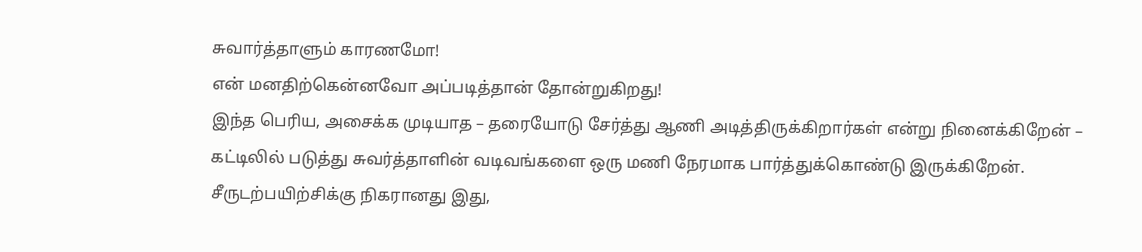சுவார்த்தாளும் காரணமோ!
என் மனதிற்கென்னவோ அப்படித்தான் தோன்றுகிறது!
இந்த பெரிய, அசைக்க முடியாத – தரையோடு சேர்த்து ஆணி அடித்திருக்கிறார்கள் என்று நினைக்கிறேன் – கட்டிலில் படுத்து சுவர்த்தாளின் வடிவங்களை ஒரு மணி நேரமாக பார்த்துக்கொண்டு இருக்கிறேன். சீருடற்பயிற்சிக்கு நிகரானது இது,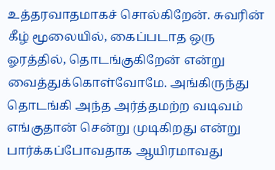உத்தரவாதமாகச் சொல்கிறேன். சுவரின் கீழ் மூலையில், கைப்படாத ஒரு ஓரத்தில், தொடங்குகிறேன் என்று வைத்துக்கொள்வோமே. அங்கிருந்து தொடங்கி அந்த அர்த்தமற்ற வடிவம் எங்குதான் சென்று முடிகிறது என்று பார்க்கப்போவதாக ஆயிரமாவது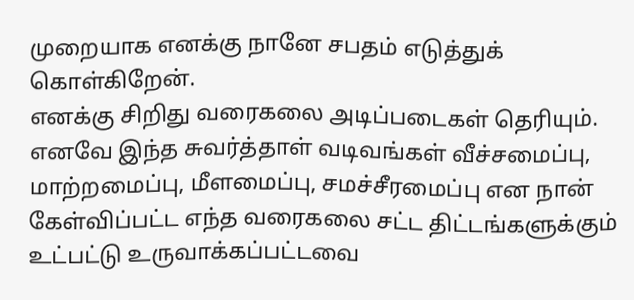முறையாக எனக்கு நானே சபதம் எடுத்துக் கொள்கிறேன்.
எனக்கு சிறிது வரைகலை அடிப்படைகள் தெரியும். எனவே இந்த சுவர்த்தாள் வடிவங்கள் வீச்சமைப்பு, மாற்றமைப்பு, மீளமைப்பு, சமச்சீரமைப்பு என நான் கேள்விப்பட்ட எந்த வரைகலை சட்ட திட்டங்களுக்கும் உட்பட்டு உருவாக்கப்பட்டவை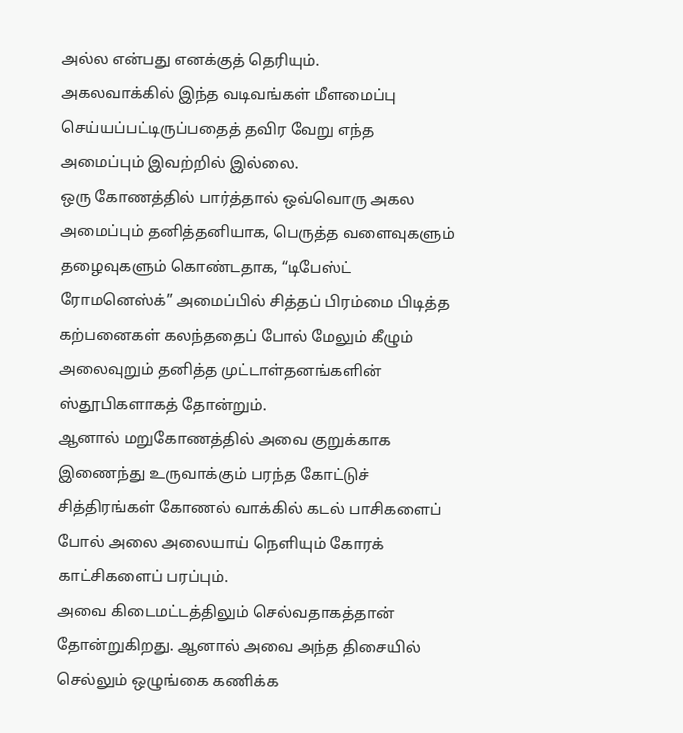அல்ல என்பது எனக்குத் தெரியும்.
அகலவாக்கில் இந்த வடிவங்கள் மீளமைப்பு செய்யப்பட்டிருப்பதைத் தவிர வேறு எந்த அமைப்பும் இவற்றில் இல்லை.
ஒரு கோணத்தில் பார்த்தால் ஒவ்வொரு அகல அமைப்பும் தனித்தனியாக, பெருத்த வளைவுகளும் தழைவுகளும் கொண்டதாக, “டிபேஸ்ட் ரோமனெஸ்க்” அமைப்பில் சித்தப் பிரம்மை பிடித்த கற்பனைகள் கலந்ததைப் போல் மேலும் கீழும் அலைவுறும் தனித்த முட்டாள்தனங்களின் ஸ்தூபிகளாகத் தோன்றும்.
ஆனால் மறுகோணத்தில் அவை குறுக்காக இணைந்து உருவாக்கும் பரந்த கோட்டுச் சித்திரங்கள் கோணல் வாக்கில் கடல் பாசிகளைப் போல் அலை அலையாய் நெளியும் கோரக் காட்சிகளைப் பரப்பும்.
அவை கிடைமட்டத்திலும் செல்வதாகத்தான் தோன்றுகிறது. ஆனால் அவை அந்த திசையில் செல்லும் ஒழுங்கை கணிக்க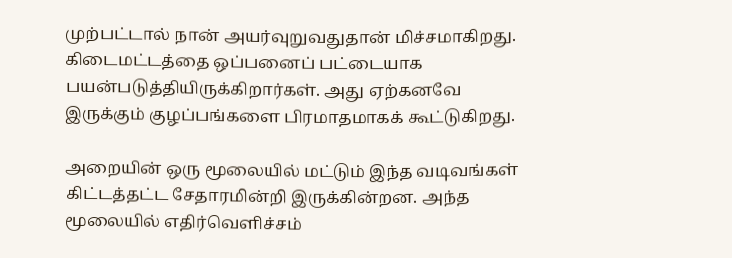முற்பட்டால் நான் அயர்வுறுவதுதான் மிச்சமாகிறது.
கிடைமட்டத்தை ஒப்பனைப் பட்டையாக பயன்படுத்தியிருக்கிறார்கள். அது ஏற்கனவே இருக்கும் குழப்பங்களை பிரமாதமாகக் கூட்டுகிறது.

அறையின் ஒரு மூலையில் மட்டும் இந்த வடிவங்கள் கிட்டத்தட்ட சேதாரமின்றி இருக்கின்றன. அந்த மூலையில் எதிர்வெளிச்சம்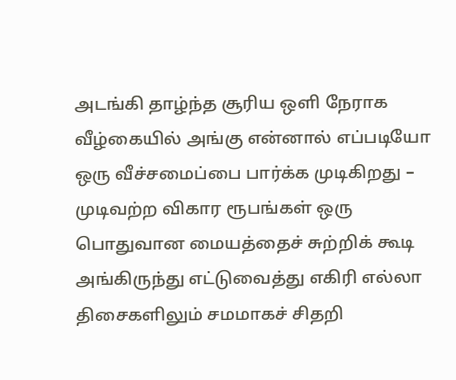அடங்கி தாழ்ந்த சூரிய ஒளி நேராக வீழ்கையில் அங்கு என்னால் எப்படியோ ஒரு வீச்சமைப்பை பார்க்க முடிகிறது – முடிவற்ற விகார ரூபங்கள் ஒரு பொதுவான மையத்தைச் சுற்றிக் கூடி அங்கிருந்து எட்டுவைத்து எகிரி எல்லா திசைகளிலும் சமமாகச் சிதறி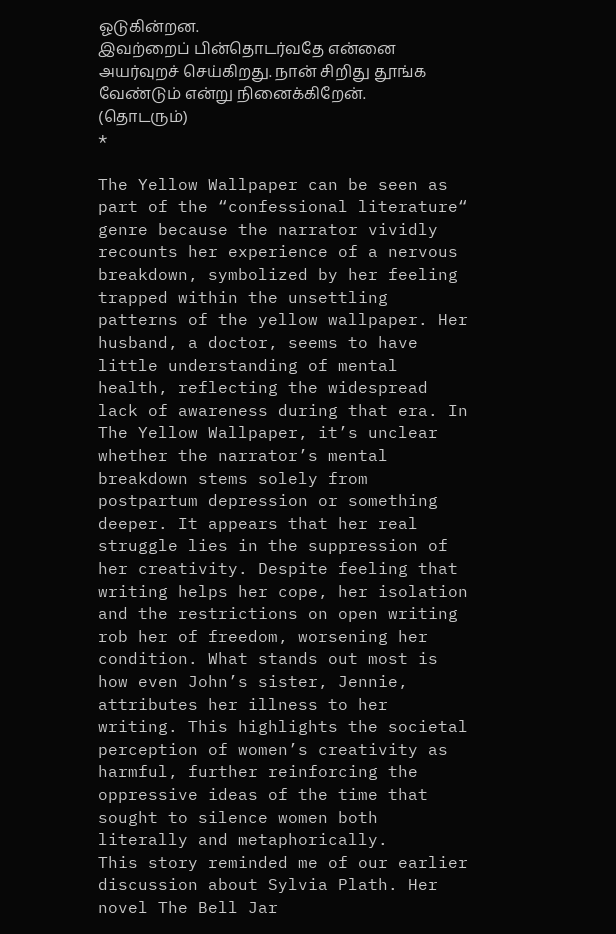ஓடுகின்றன.
இவற்றைப் பின்தொடர்வதே என்னை அயர்வுறச் செய்கிறது. நான் சிறிது தூங்க வேண்டும் என்று நினைக்கிறேன்.
(தொடரும்)
*

The Yellow Wallpaper can be seen as part of the “confessional literature“ genre because the narrator vividly recounts her experience of a nervous breakdown, symbolized by her feeling trapped within the unsettling patterns of the yellow wallpaper. Her husband, a doctor, seems to have little understanding of mental health, reflecting the widespread lack of awareness during that era. In The Yellow Wallpaper, it’s unclear whether the narrator’s mental breakdown stems solely from postpartum depression or something deeper. It appears that her real struggle lies in the suppression of her creativity. Despite feeling that writing helps her cope, her isolation and the restrictions on open writing rob her of freedom, worsening her condition. What stands out most is how even John’s sister, Jennie, attributes her illness to her writing. This highlights the societal perception of women’s creativity as harmful, further reinforcing the oppressive ideas of the time that sought to silence women both literally and metaphorically.
This story reminded me of our earlier discussion about Sylvia Plath. Her novel The Bell Jar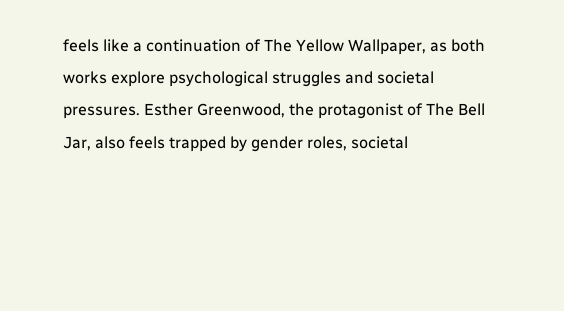feels like a continuation of The Yellow Wallpaper, as both works explore psychological struggles and societal pressures. Esther Greenwood, the protagonist of The Bell Jar, also feels trapped by gender roles, societal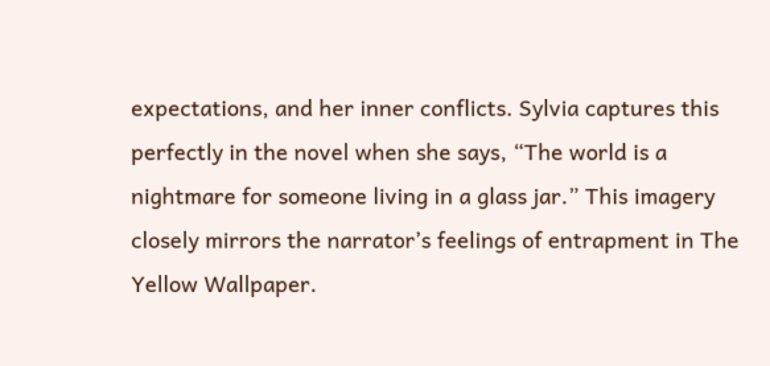expectations, and her inner conflicts. Sylvia captures this perfectly in the novel when she says, “The world is a nightmare for someone living in a glass jar.” This imagery closely mirrors the narrator’s feelings of entrapment in The Yellow Wallpaper.